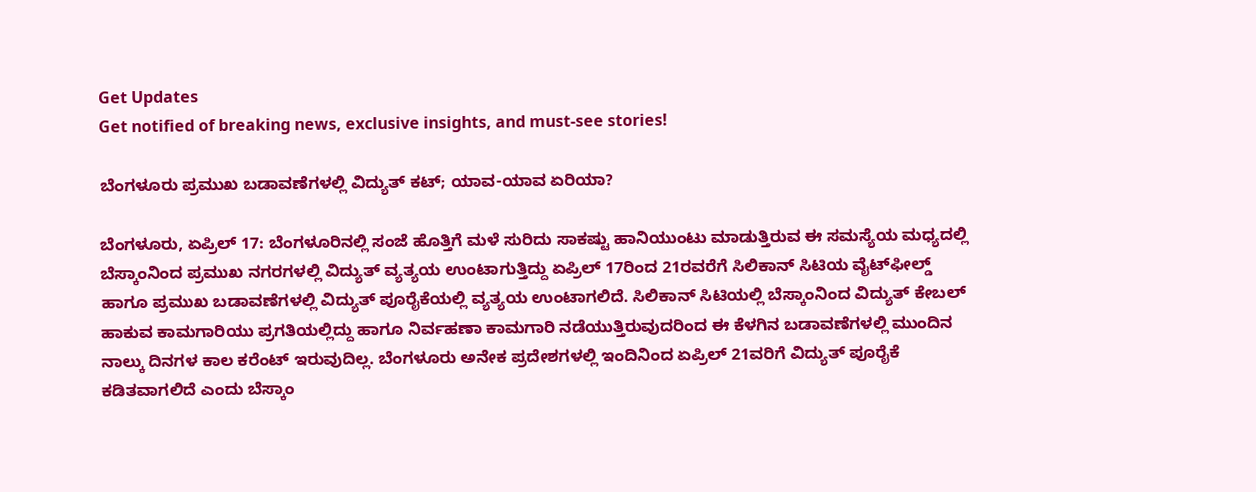Get Updates
Get notified of breaking news, exclusive insights, and must-see stories!

ಬೆಂಗಳೂರು ಪ್ರಮುಖ ಬಡಾವಣೆಗಳಲ್ಲಿ ವಿದ್ಯುತ್ ಕಟ್; ಯಾವ-ಯಾವ ಏರಿಯಾ?

ಬೆಂಗಳೂರು, ಏಪ್ರಿಲ್‌ 17: ಬೆಂಗಳೂರಿನಲ್ಲಿ ಸಂಜೆ ಹೊತ್ತಿಗೆ ಮಳೆ ಸುರಿದು ಸಾಕಷ್ಟು ಹಾನಿಯುಂಟು ಮಾಡುತ್ತಿರುವ ಈ ಸಮಸ್ಯೆಯ ಮಧ್ಯದಲ್ಲಿ ಬೆಸ್ಕಾಂನಿಂದ ಪ್ರಮುಖ ನಗರಗಳಲ್ಲಿ ವಿದ್ಯುತ್ ವ್ಯತ್ಯಯ ಉಂಟಾಗುತ್ತಿದ್ದು ಏಪ್ರಿಲ್ 17ರಿಂದ 21ರವರೆಗೆ ಸಿಲಿಕಾನ್ ಸಿಟಿಯ ವೈಟ್‌ಫೀಲ್ಡ್‌ ಹಾಗೂ ಪ್ರಮುಖ ಬಡಾವಣೆಗಳಲ್ಲಿ ವಿದ್ಯುತ್ ಪೂರೈಕೆಯಲ್ಲಿ ವ್ಯತ್ಯಯ ಉಂಟಾಗಲಿದೆ. ಸಿಲಿಕಾನ್ ಸಿಟಿಯಲ್ಲಿ ಬೆಸ್ಕಾಂನಿಂದ ವಿದ್ಯುತ್ ಕೇಬಲ್ ಹಾಕುವ ಕಾಮಗಾರಿಯು ಪ್ರಗತಿಯಲ್ಲಿದ್ದು ಹಾಗೂ ನಿರ್ವಹಣಾ ಕಾಮಗಾರಿ ನಡೆಯುತ್ತಿರುವುದರಿಂದ ಈ ಕೆಳಗಿನ ಬಡಾವಣೆಗಳಲ್ಲಿ ಮುಂದಿನ ನಾಲ್ಕು ದಿನಗಳ ಕಾಲ ಕರೆಂಟ್ ಇರುವುದಿಲ್ಲ. ಬೆಂಗಳೂರು ಅನೇಕ ಪ್ರದೇಶಗಳಲ್ಲಿ ಇಂದಿನಿಂದ ಏಪ್ರಿಲ್ 21ವರಿಗೆ ವಿದ್ಯುತ್ ಪೂರೈಕೆ ಕಡಿತವಾಗಲಿದೆ ಎಂದು ಬೆಸ್ಕಾಂ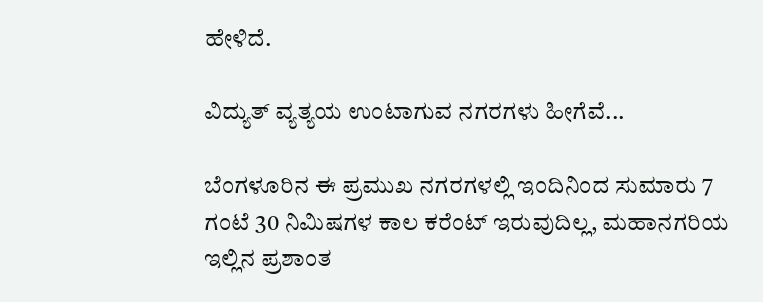ಹೇಳಿದೆ.

ವಿದ್ಯುತ್ ವ್ಯತ್ಯಯ ಉಂಟಾಗುವ ನಗರಗಳು ಹೀಗೆವೆ...

ಬೆಂಗಳೂರಿನ ಈ ಪ್ರಮುಖ ನಗರಗಳಲ್ಲಿ ಇಂದಿನಿಂದ ಸುಮಾರು 7 ಗಂಟೆ 30 ನಿಮಿಷಗಳ ಕಾಲ ಕರೆಂಟ್ ಇರುವುದಿಲ್ಲ, ಮಹಾನಗರಿಯ ಇಲ್ಲಿನ ಪ್ರಶಾಂತ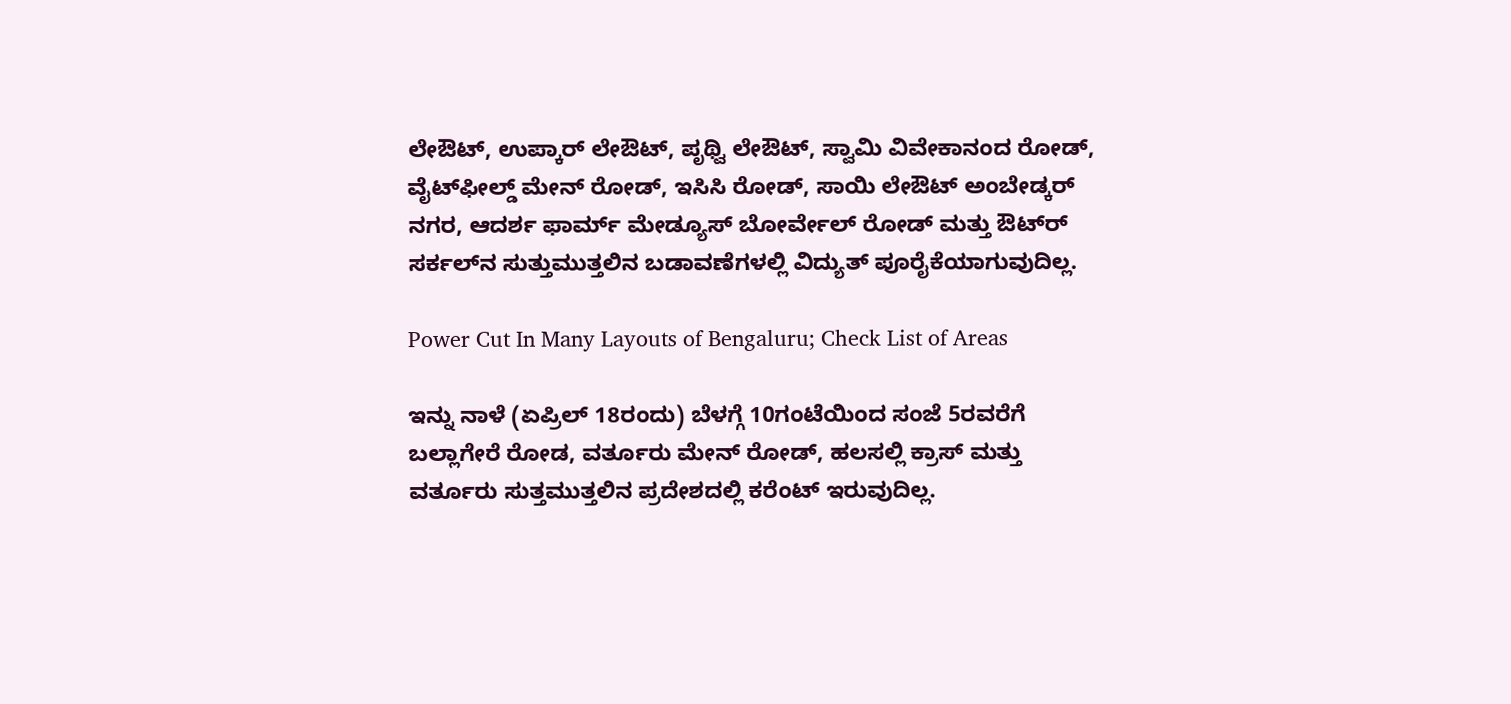ಲೇಔಟ್, ಉಪ್ಕಾರ್ ಲೇಔಟ್, ಪೃಥ್ವಿ ಲೇಔಟ್, ಸ್ವಾಮಿ ವಿವೇಕಾನಂದ ರೋಡ್, ವೈಟ್‌ಫೀಲ್ಡ್‌ ಮೇನ್ ರೋಡ್‌, ಇಸಿಸಿ ರೋಡ್, ಸಾಯಿ ಲೇಔಟ್ ಅಂಬೇಡ್ಕರ್ ನಗರ, ಆದರ್ಶ ಫಾರ್ಮ್ ಮೇಡ್ಯೂಸ್ ಬೋರ್ವೇಲ್ ರೋಡ್ ಮತ್ತು ಔಟ್‌ರ್ ಸರ್ಕಲ್‌ನ ಸುತ್ತುಮುತ್ತಲಿನ ಬಡಾವಣೆಗಳಲ್ಲಿ ವಿದ್ಯುತ್ ಪೂರೈಕೆಯಾಗುವುದಿಲ್ಲ.

Power Cut In Many Layouts of Bengaluru; Check List of Areas

ಇನ್ನು ನಾಳೆ (ಏಪ್ರಿಲ್ 18ರಂದು) ಬೆಳಗ್ಗೆ 10ಗಂಟೆಯಿಂದ ಸಂಜೆ 5ರವರೆಗೆ ಬಲ್ಲಾಗೇರೆ ರೋಡ, ವರ್ತೂರು ಮೇನ್ ರೋಡ್, ಹಲಸಲ್ಲಿ ಕ್ರಾಸ್ ಮತ್ತು ವರ್ತೂರು ಸುತ್ತಮುತ್ತಲಿನ ಪ್ರದೇಶದಲ್ಲಿ ಕರೆಂಟ್ ಇರುವುದಿಲ್ಲ.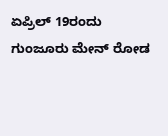ಏಪ್ರಿಲ್ 19ರಂದು ಗುಂಜೂರು ಮೇನ್ ರೋಡ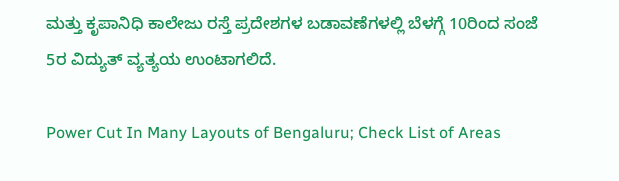ಮತ್ತು ಕೃಪಾನಿಧಿ ಕಾಲೇಜು ರಸ್ತೆ ಪ್ರದೇಶಗಳ ಬಡಾವಣೆಗಳಲ್ಲಿ ಬೆಳಗ್ಗೆ 10ರಿಂದ ಸಂಜೆ 5ರ ವಿದ್ಯುತ್ ವ್ಯತ್ಯಯ ಉಂಟಾಗಲಿದೆ.

Power Cut In Many Layouts of Bengaluru; Check List of Areas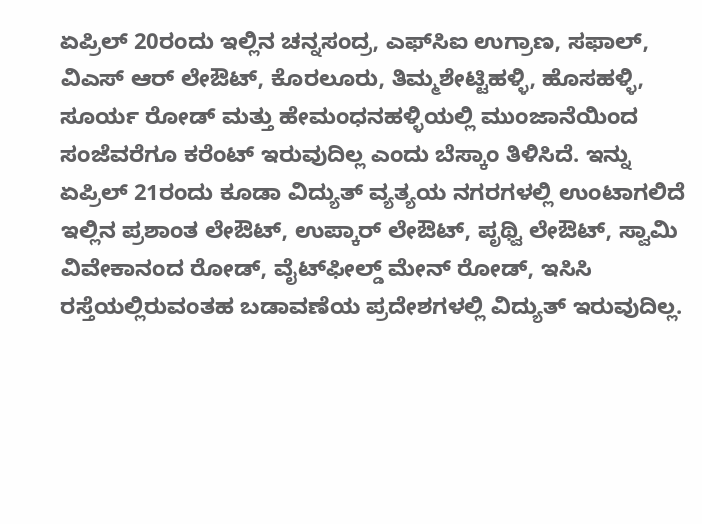ಏಪ್ರಿಲ್ 20ರಂದು ಇಲ್ಲಿನ ಚನ್ನಸಂದ್ರ, ಎಫ್‌ಸಿಐ ಉಗ್ರಾಣ, ಸಫಾಲ್, ವಿಎಸ್ ಆರ್ ಲೇಔಟ್, ಕೊರಲೂರು, ತಿಮ್ಮಶೇಟ್ಟಿಹಳ್ಳಿ, ಹೊಸಹಳ್ಳಿ, ಸೂರ್ಯ ರೋಡ್ ಮತ್ತು ಹೇಮಂಧನಹಳ್ಳಿಯಲ್ಲಿ ಮುಂಜಾನೆಯಿಂದ ಸಂಜೆವರೆಗೂ ಕರೆಂಟ್ ಇರುವುದಿಲ್ಲ ಎಂದು ಬೆಸ್ಕಾಂ ತಿಳಿಸಿದೆ. ಇನ್ನು ಏಪ್ರಿಲ್ 21ರಂದು ಕೂಡಾ ವಿದ್ಯುತ್ ವ್ಯತ್ಯಯ ನಗರಗಳಲ್ಲಿ ಉಂಟಾಗಲಿದೆ ಇಲ್ಲಿನ ಪ್ರಶಾಂತ ಲೇಔಟ್, ಉಪ್ಕಾರ್ ಲೇಔಟ್, ಪೃಥ್ವಿ ಲೇಔಟ್, ಸ್ವಾಮಿ ವಿವೇಕಾನಂದ ರೋಡ್, ವೈಟ್‌ಫೀಲ್ಡ್ ಮೇನ್ ರೋಡ್, ಇಸಿಸಿ ರಸ್ತೆಯಲ್ಲಿರುವಂತಹ ಬಡಾವಣೆಯ ಪ್ರದೇಶಗಳಲ್ಲಿ ವಿದ್ಯುತ್ ಇರುವುದಿಲ್ಲ.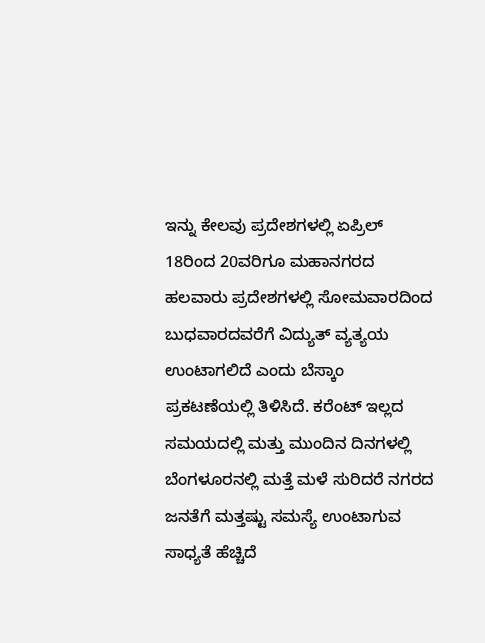ಇನ್ನು ಕೇಲವು ಪ್ರದೇಶಗಳಲ್ಲಿ ಏಪ್ರಿಲ್ 18ರಿಂದ 20ವರಿಗೂ ಮಹಾನಗರದ ಹಲವಾರು ಪ್ರದೇಶಗಳಲ್ಲಿ ಸೋಮವಾರದಿಂದ ಬುಧವಾರದವರೆಗೆ ವಿದ್ಯುತ್ ವ್ಯತ್ಯಯ ಉಂಟಾಗಲಿದೆ ಎಂದು ಬೆಸ್ಕಾಂ ಪ್ರಕಟಣೆಯಲ್ಲಿ ತಿಳಿಸಿದೆ. ಕರೆಂಟ್ ಇಲ್ಲದ ಸಮಯದಲ್ಲಿ ಮತ್ತು ಮುಂದಿನ ದಿನಗಳಲ್ಲಿ ಬೆಂಗಳೂರನಲ್ಲಿ ಮತ್ತೆ ಮಳೆ ಸುರಿದರೆ ನಗರದ ಜನತೆಗೆ ಮತ್ತಷ್ಟು ಸಮಸ್ಯೆ ಉಂಟಾಗುವ ಸಾಧ್ಯತೆ ಹೆಚ್ಚಿದೆ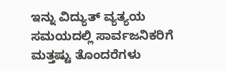ಇನ್ನು ವಿದ್ಯುತ್ ವ್ಯತ್ಯಯ ಸಮಯದಲ್ಲಿ ಸಾರ್ವಜನಿಕರಿಗೆ ಮತ್ತಷ್ಟು ತೊಂದರೆಗಳು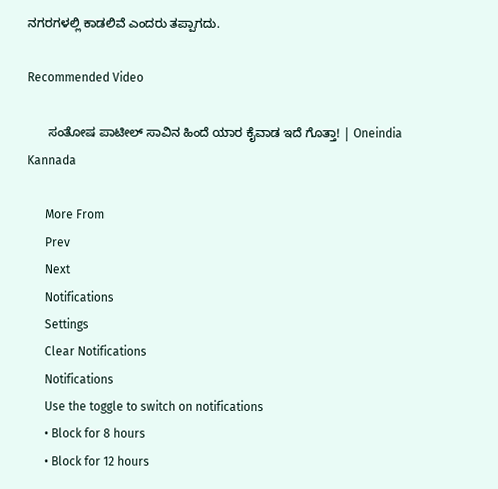ನಗರಗಳಲ್ಲಿ ಕಾಡಲಿವೆ ಎಂದರು ತಪ್ಪಾಗದು.

Recommended Video

      ಸಂತೋಷ ಪಾಟೀಲ್ ಸಾವಿನ ಹಿಂದೆ ಯಾರ ಕೈವಾಡ ಇದೆ ಗೊತ್ತಾ! | Oneindia Kannada

      More From
      Prev
      Next
      Notifications
      Settings
      Clear Notifications
      Notifications
      Use the toggle to switch on notifications
      • Block for 8 hours
      • Block for 12 hours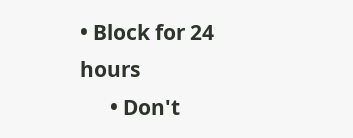• Block for 24 hours
      • Don't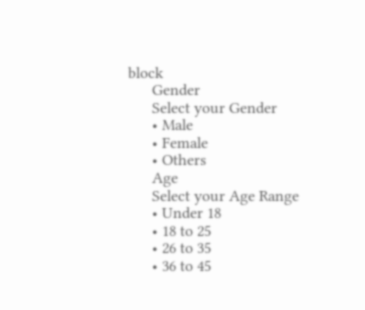block
      Gender
      Select your Gender
      • Male
      • Female
      • Others
      Age
      Select your Age Range
      • Under 18
      • 18 to 25
      • 26 to 35
      • 36 to 45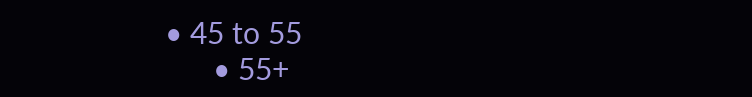• 45 to 55
      • 55+